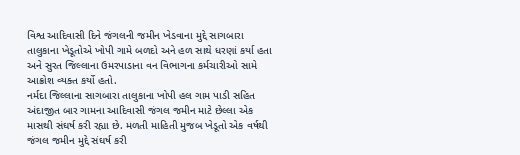વિશ્વ આદિવાસી દિને જંગલની જમીન ખેડવાના મુદ્દે સાગબારા તાલુકાના ખેડૂતોએ ખોપી ગામે બળદો અને હળ સાથે ધરણાં કર્યા હતા અને સુરત જિલ્લાના ઉમરપાડાના વન વિભાગના કર્મચારીઓ સામે આક્રોશ વ્યક્ત કર્યો હતો.
નર્મદા જિલ્લાના સાગબારા તાલુકાના ખોપી હલ ગામ પાડી સહિત અંદાજીત બાર ગામના આદિવાસી જંગલ જમીન માટે છેલ્લા એક માસથી સંઘર્ષ કરી રહ્યા છે. મળતી માહિતી મુજબ ખેડૂતો એક વર્ષથી જંગલ જમીન મુદ્દે સંઘર્ષ કરી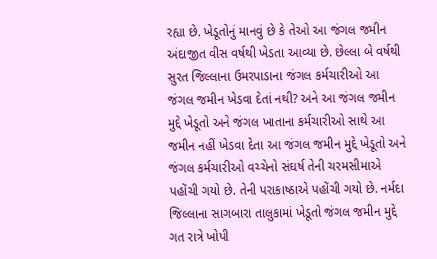રહ્યા છે. ખેડૂતોનું માનવું છે કે તેઓ આ જંગલ જમીન અંદાજીત વીસ વર્ષથી ખેડતા આવ્યા છે. છેલ્લા બે વર્ષથી સુરત જિલ્લાના ઉમરપાડાના જંગલ કર્મચારીઓ આ જંગલ જમીન ખેડવા દેતાં નથી? અને આ જંગલ જમીન મુદ્દે ખેડૂતો અને જંગલ ખાતાના કર્મચારીઓ સાથે આ જમીન નહીં ખેડવા દેતા આ જંગલ જમીન મુદ્દે ખેડૂતો અને જંગલ કર્મચારીઓ વચ્ચેનો સંઘર્ષ તેની ચરમસીમાએ પહોંચી ગયો છે. તેની પરાકાષ્ઠાએ પહોંચી ગયો છે. નર્મદા જિલ્લાના સાગબારા તાલુકામાં ખેડૂતો જંગલ જમીન મુદ્દે ગત રાત્રે ખોપી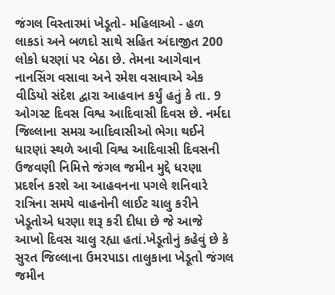જંગલ વિસ્તારમાં ખેડૂતો- મહિલાઓ - હળ લાકડાં અને બળદો સાથે સહિત અંદાજીત 200 લોકો ધરણાં પર બેઠા છે. તેમના આગેવાન નાનસિંગ વસાવા અને રમેશ વસાવાએ એક વીડિયો સંદેશ દ્વારા આહવાન કર્યું હતું કે તા. 9 ઓગસ્ટ દિવસ વિશ્વ આદિવાસી દિવસ છે. નર્મદા જિલ્લાના સમગ્ર આદિવાસીઓ ભેગા થઈને ધારણાં સ્થળે આવી વિશ્વ આદિવાસી દિવસની ઉજવણી નિમિત્તે જંગલ જમીન મુદ્દે ધરણા પ્રદર્શન કરશે આ આહવનના પગલે શનિવારે રાત્રિના સમયે વાહનોની લાઈટ ચાલુ કરીને ખેડૂતોએ ધરણા શરૂ કરી દીધા છે જે આજે આખો દિવસ ચાલુ રહ્યા હતાં.ખેડૂતોનું કહેવું છે કે સુરત જિલ્લાના ઉમરપાડા તાલુકાના ખેડૂતો જંગલ જમીન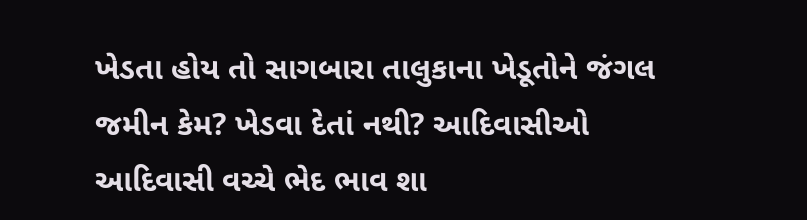ખેડતા હોય તો સાગબારા તાલુકાના ખેડૂતોને જંગલ જમીન કેમ? ખેડવા દેતાં નથી? આદિવાસીઓ આદિવાસી વચ્ચે ભેદ ભાવ શા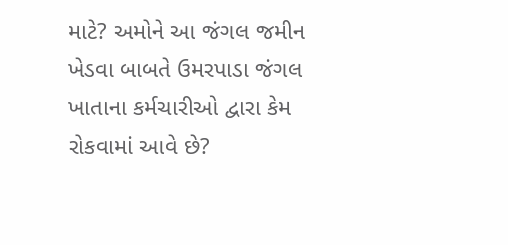માટે? અમોને આ જંગલ જમીન ખેડવા બાબતે ઉમરપાડા જંગલ ખાતાના કર્મચારીઓ દ્વારા કેમ રોકવામાં આવે છે?